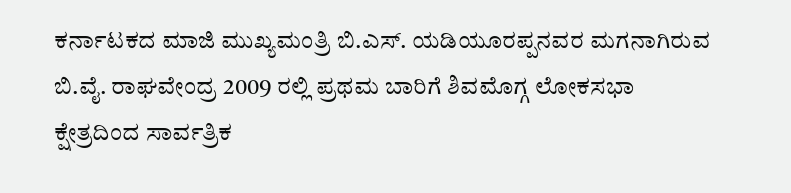ಕರ್ನಾಟಕದ ಮಾಜಿ ಮುಖ್ಯಮಂತ್ರಿ ಬಿ.ಎಸ್. ಯಡಿಯೂರಪ್ಪನವರ ಮಗನಾಗಿರುವ ಬಿ.ವೈ. ರಾಘವೇಂದ್ರ 2009 ರಲ್ಲಿ ಪ್ರಥಮ ಬಾರಿಗೆ ಶಿವಮೊಗ್ಗ ಲೋಕಸಭಾ ಕ್ಷೇತ್ರದಿಂದ ಸಾರ್ವತ್ರಿಕ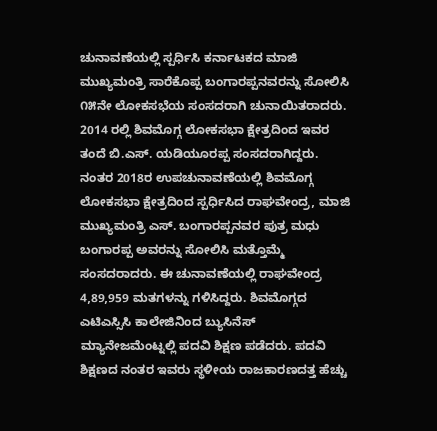ಚುನಾವಣೆಯಲ್ಲಿ ಸ್ಪರ್ಧಿಸಿ ಕರ್ನಾಟಕದ ಮಾಜಿ ಮುಖ್ಯಮಂತ್ರಿ ಸಾರೆಕೊಪ್ಪ ಬಂಗಾರಪ್ಪನವರನ್ನು ಸೋಲಿಸಿ ೧೫ನೇ ಲೋಕಸಭೆಯ ಸಂಸದರಾಗಿ ಚುನಾಯಿತರಾದರು. 2014 ರಲ್ಲಿ ಶಿವಮೊಗ್ಗ ಲೋಕಸಭಾ ಕ್ಷೇತ್ರದಿಂದ ಇವರ ತಂದೆ ಬಿ.ಎಸ್. ಯಡಿಯೂರಪ್ಪ ಸಂಸದರಾಗಿದ್ದರು. ನಂತರ 2018ರ ಉಪಚುನಾವಣೆಯಲ್ಲಿ ಶಿವಮೊಗ್ಗ ಲೋಕಸಭಾ ಕ್ಷೇತ್ರದಿಂದ ಸ್ಪರ್ಧಿಸಿದ ರಾಘವೇಂದ್ರ, ಮಾಜಿ ಮುಖ್ಯಮಂತ್ರಿ ಎಸ್. ಬಂಗಾರಪ್ಪನವರ ಪುತ್ರ ಮಧು ಬಂಗಾರಪ್ಪ ಅವರನ್ನು ಸೋಲಿಸಿ ಮತ್ತೊಮ್ಮೆ ಸಂಸದರಾದರು. ಈ ಚುನಾವಣೆಯಲ್ಲಿ ರಾಘವೇಂದ್ರ 4,89,959 ಮತಗಳನ್ನು ಗಳಿಸಿದ್ದರು. ಶಿವಮೊಗ್ಗದ ಎಟಿಎಸ್ಸಿಸಿ ಕಾಲೇಜಿನಿಂದ ಬ್ಯುಸಿನೆಸ್ ಮ್ಯಾನೇಜಮೆಂಟ್ನಲ್ಲಿ ಪದವಿ ಶಿಕ್ಷಣ ಪಡೆದರು. ಪದವಿ ಶಿಕ್ಷಣದ ನಂತರ ಇವರು ಸ್ಥಳೀಯ ರಾಜಕಾರಣದತ್ತ ಹೆಚ್ಚು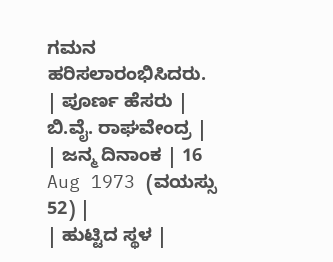ಗಮನ ಹರಿಸಲಾರಂಭಿಸಿದರು.
| ಪೂರ್ಣ ಹೆಸರು | ಬಿ.ವೈ. ರಾಘವೇಂದ್ರ |
| ಜನ್ಮ ದಿನಾಂಕ | 16 Aug 1973 (ವಯಸ್ಸು 52) |
| ಹುಟ್ಟಿದ ಸ್ಥಳ |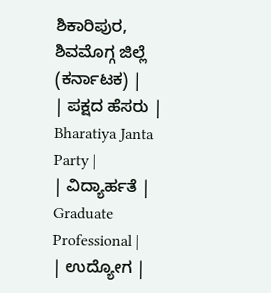ಶಿಕಾರಿಪುರ, ಶಿವಮೊಗ್ಗ ಜಿಲ್ಲೆ (ಕರ್ನಾಟಕ) |
| ಪಕ್ಷದ ಹೆಸರು | Bharatiya Janta Party |
| ವಿದ್ಯಾರ್ಹತೆ | Graduate Professional |
| ಉದ್ಯೋಗ |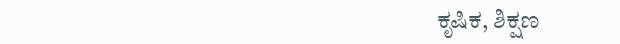ಕೃಷಿಕ, ಶಿಕ್ಷಣ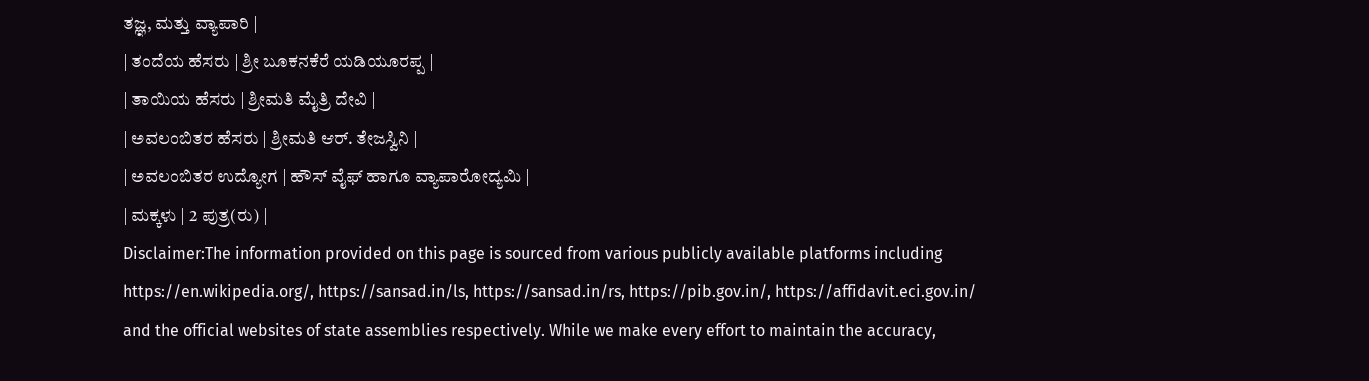ತಜ್ಞ, ಮತ್ತು ವ್ಯಾಪಾರಿ |
| ತಂದೆಯ ಹೆಸರು | ಶ್ರೀ ಬೂಕನಕೆರೆ ಯಡಿಯೂರಪ್ಪ |
| ತಾಯಿಯ ಹೆಸರು | ಶ್ರೀಮತಿ ಮೈತ್ರಿ ದೇವಿ |
| ಅವಲಂಬಿತರ ಹೆಸರು | ಶ್ರೀಮತಿ ಆರ್. ತೇಜಸ್ವಿನಿ |
| ಅವಲಂಬಿತರ ಉದ್ಯೋಗ | ಹೌಸ್ ವೈಫ್ ಹಾಗೂ ವ್ಯಾಪಾರೋದ್ಯಮಿ |
| ಮಕ್ಕಳು | 2 ಪುತ್ರ(ರು) |
Disclaimer:The information provided on this page is sourced from various publicly available platforms including https://en.wikipedia.org/, https://sansad.in/ls, https://sansad.in/rs, https://pib.gov.in/, https://affidavit.eci.gov.in/ and the official websites of state assemblies respectively. While we make every effort to maintain the accuracy,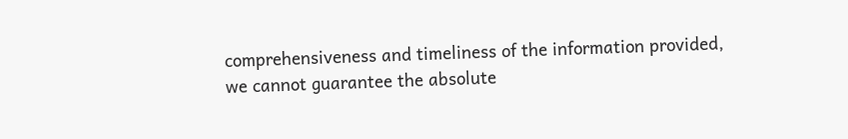comprehensiveness and timeliness of the information provided, we cannot guarantee the absolute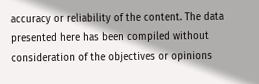accuracy or reliability of the content. The data presented here has been compiled without consideration of the objectives or opinions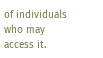of individuals who may access it.